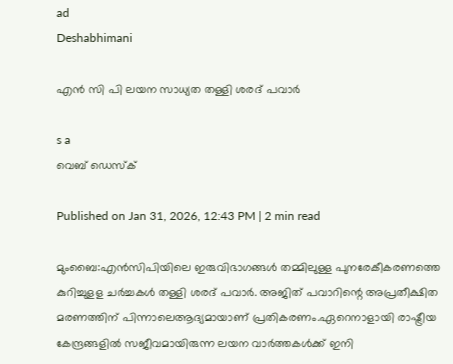ad
Deshabhimani

എൻ സി പി ലയന സാധ്യത തള്ളി ശരദ് പവാര്‍

s a
വെബ് ഡെസ്ക്

Published on Jan 31, 2026, 12:43 PM | 2 min read

മുംബൈ:എൻസിപിയിലെ ഇരുവിഭാഗങ്ങൾ തമ്മിലുള്ള പുനരേകീകരണത്തെ കുറിച്ചുളള ചര്‍ച്ചകൾ തള്ളി ശരദ് പവാര്‍. അജിത് പവാറിന്റെ അപ്രതീക്ഷിത മരണത്തിന് പിന്നാലെആദ്യമായാണ് പ്രതികരണം.ഏറെനാളായി രാഷ്ട്രീയ കേന്ദ്രങ്ങളിൽ സജീവമായിരുന്ന ലയന വാർത്തകൾക്ക് ഇനി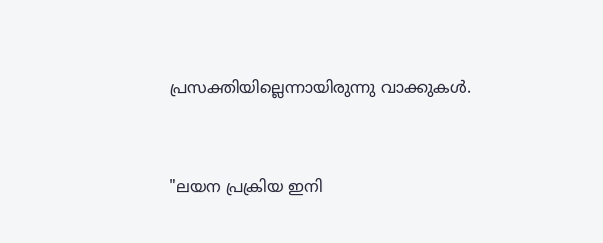പ്രസക്തിയില്ലെന്നായിരുന്നു വാക്കുകൾ.


"ലയന പ്രക്രിയ ഇനി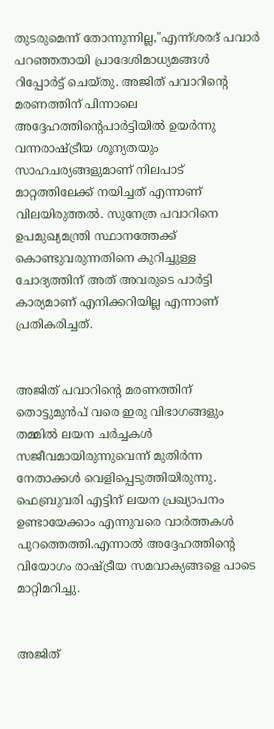തുടരുമെന്ന് തോന്നുന്നില്ല,"എന്ന്ശരദ് പവാർ പറഞ്ഞതായി പ്രാദേശിമാധ്യമങ്ങൾ റിപ്പോർട്ട് ചെയ്തു. അജിത് പവാറിന്റെ മരണത്തിന് പിന്നാലെ അദ്ദേഹത്തിന്റെപാർട്ടിയിൽ ഉയര്‍ന്നു വന്നരാഷ്ട്രീയ ശൂന്യതയും സാഹചര്യങ്ങളുമാണ് നിലപാട് മാറ്റത്തിലേക്ക് നയിച്ചത് എന്നാണ് വിലയിരുത്തൽ. സുനേത്ര പവാറിനെ ഉപമുഖ്യമന്ത്രി സ്ഥാനത്തേക്ക് കൊണ്ടുവരുന്നതിനെ കുറിച്ചുള്ള ചോദ്യത്തിന് അത് അവരുടെ പാര്‍ട്ടി കാര്യമാണ് എനിക്കറിയില്ല എന്നാണ് പ്രതികരിച്ചത്.


അജിത് പവാറിന്റെ മരണത്തിന് തൊട്ടുമുൻപ് വരെ ഇരു വിഭാഗങ്ങളും തമ്മിൽ ലയന ചർച്ചകൾ സജീവമായിരുന്നുവെന്ന് മുതിർന്ന നേതാക്കൾ വെളിപ്പെടുത്തിയിരുന്നു. ഫെബ്രുവരി എട്ടിന് ലയന പ്രഖ്യാപനം ഉണ്ടായേക്കാം എന്നുവരെ വാ‍ര്‍ത്തകൾ പുറത്തെത്തി.എന്നാൽ അദ്ദേഹത്തിന്റെ വിയോഗം രാഷ്ട്രീയ സമവാക്യങ്ങളെ പാടെ മാറ്റിമറിച്ചു.


അജിത്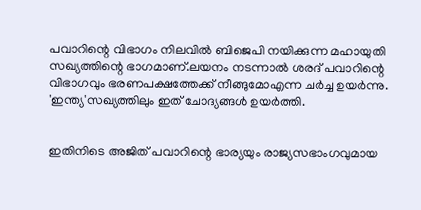പവാറിന്റെ വിഭാഗം നിലവിൽ ബിജെപി നയിക്കുന്ന മഹായുതി സഖ്യത്തിന്റെ ഭാഗമാണ്.ലയനം നടന്നാൽ ശരദ് പവാറിന്റെ വിഭാഗവും ഭരണപക്ഷത്തേക്ക് നീങ്ങുമോഎന്ന ചര്‍ച്ച ഉയര്‍ന്നു. 'ഇന്ത്യ'സഖ്യത്തിലും ഇത് ചോദ്യങ്ങൾ ഉയര്‍ത്തി.


ഇതിനിടെ അജിത് പവാറിന്റെ ഭാര്യയും രാജ്യസഭാംഗവുമായ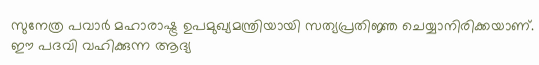സുനേത്ര പവാർ മഹാരാഷ്ട്ര ഉപമുഖ്യമന്ത്രിയായി സത്യപ്രതിജ്ഞ ചെയ്യാനിരിക്കയാണ്. ഈ പദവി വഹിക്കുന്ന ആദ്യ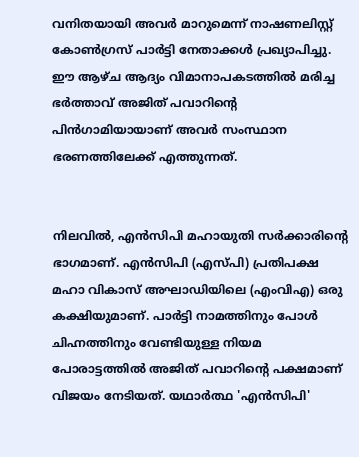വനിതയായി അവര്‍ മാറുമെന്ന് നാഷണലിസ്റ്റ് കോൺഗ്രസ് പാർട്ടി നേതാക്കൾ പ്രഖ്യാപിച്ചു. ഈ ആഴ്ച ആദ്യം വിമാനാപകടത്തിൽ മരിച്ച ഭർത്താവ് അജിത് പവാറിന്റെ പിൻഗാമിയായാണ് അവർ സംസ്ഥാന ഭരണത്തിലേക്ക് എത്തുന്നത്.


നിലവിൽ, എൻ‌സി‌പി മഹായുതി സർക്കാരിന്റെ ഭാഗമാണ്. എൻ‌സി‌പി (എസ്‌പി) പ്രതിപക്ഷ മഹാ വികാസ് അഘാഡിയിലെ (എം‌വി‌എ) ഒരു കക്ഷിയുമാണ്. പാർട്ടി നാമത്തിനും പോൾ ചിഹ്നത്തിനും വേണ്ടിയുള്ള നിയമ പോരാട്ടത്തിൽ അജിത് പവാറിന്റെ പക്ഷമാണ് വിജയം നേടിയത്. യഥാർത്ഥ 'എൻ‌സി‌പി'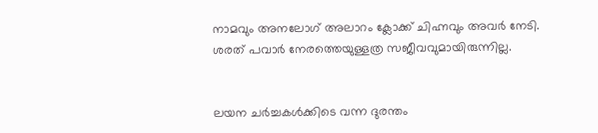നാമവും അനലോഗ് അലാറം ക്ലോക്ക് ചിഹ്നവും അവര്‍ നേടി. ശരത് പവാര്‍ നേരത്തെയുള്ളത്ര സജീവവുമായിരുന്നില്ല.


ലയന ചര്‍ച്ചകൾക്കിടെ വന്ന ദുരന്തം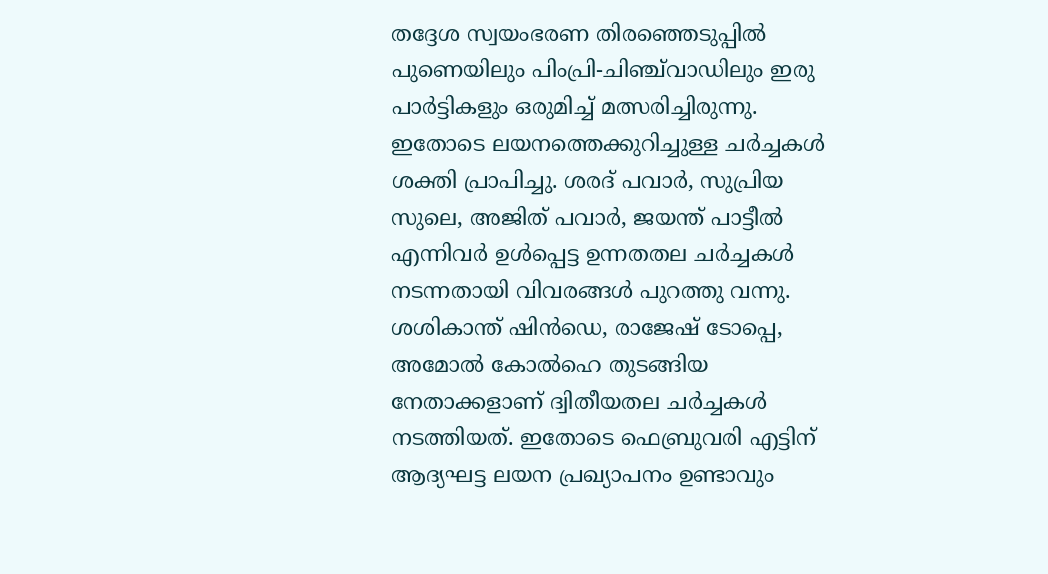തദ്ദേശ സ്വയംഭരണ തിരഞ്ഞെടുപ്പിൽ പുണെയിലും പിംപ്രി-ചിഞ്ച്‌വാഡിലും ഇരു പാർട്ടികളും ഒരുമിച്ച് മത്സരിച്ചിരുന്നു. ഇതോടെ ലയനത്തെക്കുറിച്ചുള്ള ചർച്ചകൾ ശക്തി പ്രാപിച്ചു. ശരദ് പവാർ, സുപ്രിയ സുലെ, അജിത് പവാർ, ജയന്ത് പാട്ടീൽ എന്നിവർ ഉൾപ്പെട്ട ഉന്നതതല ചർച്ചകൾ നടന്നതായി വിവരങ്ങൾ പുറത്തു വന്നു. ശശികാന്ത് ഷിൻഡെ, രാജേഷ് ടോപ്പെ, അമോൽ കോൽഹെ തുടങ്ങിയ നേതാക്കളാണ് ദ്വിതീയതല ചർച്ചകൾ നടത്തിയത്. ഇതോടെ ഫെബ്രുവരി എട്ടിന് ആദ്യഘട്ട ലയന പ്രഖ്യാപനം ഉണ്ടാവും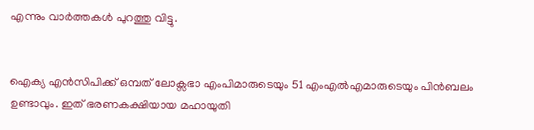എന്നും വാ‍ര്‍ത്തകൾ പുറത്തു വിട്ടു.


ഐക്യ എൻസിപിക്ക് ഒമ്പത് ലോക്സഭാ എംപിമാരുടെയും 51 എംഎൽഎമാരുടെയും പിൻബലം ഉണ്ടാവും. ഇത് ഭരണകക്ഷിയായ മഹായുതി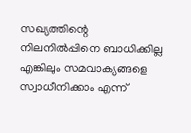സഖ്യത്തിന്റെ നിലനിൽപ്പിനെ ബാധിക്കില്ല എങ്കിലും സമവാക്യങ്ങളെ സ്വാധീനിക്കാം എന്ന്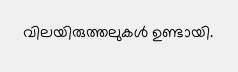വിലയിരുത്തലുകൾ ഉണ്ടായി.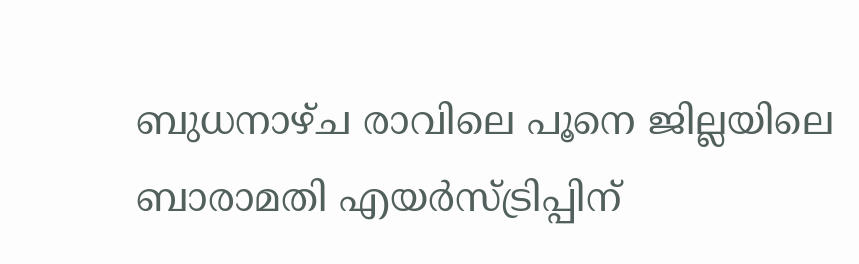ബുധനാഴ്ച രാവിലെ പൂനെ ജില്ലയിലെ ബാരാമതി എയർസ്ട്രിപ്പിന്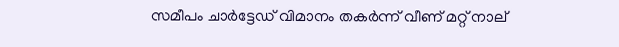സമീപം ചാർട്ടേഡ് വിമാനം തകർന്ന് വീണ് മറ്റ് നാല്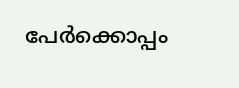പേർക്കൊപ്പം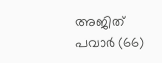അജിത് പവാർ (66)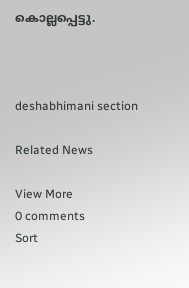കൊല്ലപ്പെട്ടു.



deshabhimani section

Related News

View More
0 comments
Sort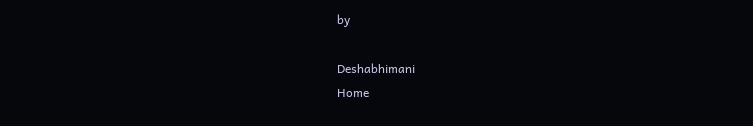by

Deshabhimani
Home